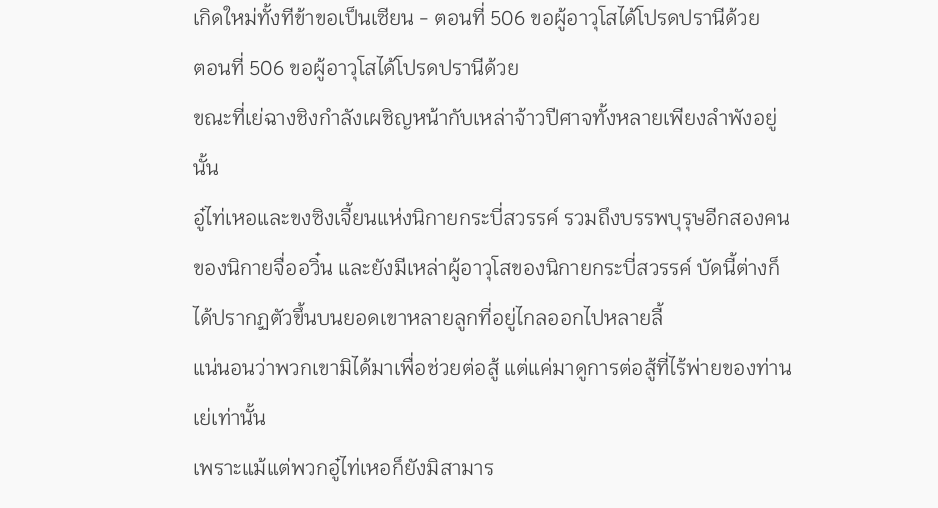เกิดใหม่ทั้งทีข้าขอเป็นเซียน - ตอนที่ 506 ขอผู้อาวุโสได้โปรดปรานีด้วย
ตอนที่ 506 ขอผู้อาวุโสได้โปรดปรานีด้วย
ขณะที่เย่ฉางชิงกำลังเผชิญหน้ากับเหล่าจ้าวปีศาจทั้งหลายเพียงลำพังอยู่นั้น
อู๋ไท่เหอและขงซิงเจี้ยนแห่งนิกายกระบี่สวรรค์ รวมถึงบรรพบุรุษอีกสองคนของนิกายจื่ออวิ๋น และยังมีเหล่าผู้อาวุโสของนิกายกระบี่สวรรค์ บัดนี้ต่างก็ได้ปรากฏตัวขึ้นบนยอดเขาหลายลูกที่อยู่ไกลออกไปหลายลี้
แน่นอนว่าพวกเขามิได้มาเพื่อช่วยต่อสู้ แต่แค่มาดูการต่อสู้ที่ไร้พ่ายของท่านเย่เท่านั้น
เพราะแม้แต่พวกอู๋ไท่เหอก็ยังมิสามาร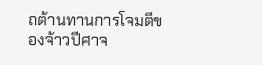ถต้านทานการโจมตีของจ้าวปีศาจ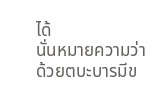ได้
นั่นหมายความว่าด้วยตบะบารมีข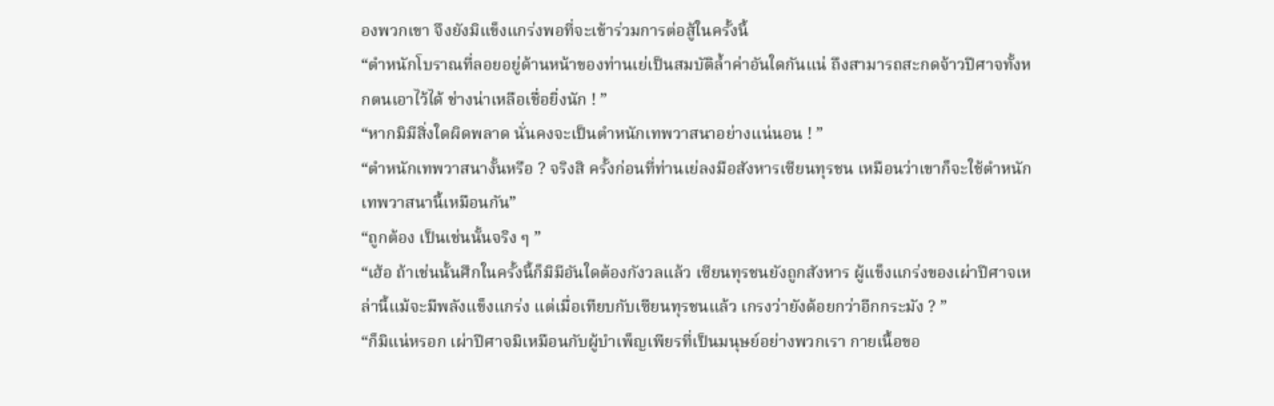องพวกเขา จึงยังมิแข็งแกร่งพอที่จะเข้าร่วมการต่อสู้ในครั้งนี้
“ตำหนักโบราณที่ลอยอยู่ด้านหน้าของท่านเย่เป็นสมบัติล้ำค่าอันใดกันแน่ ถึงสามารถสะกดจ้าวปีศาจทั้งหกตนเอาไว้ได้ ช่างน่าเหลือเชื่อยิ่งนัก ! ”
“หากมิมีสิ่งใดผิดพลาด นั่นคงจะเป็นตำหนักเทพวาสนาอย่างแน่นอน ! ”
“ตำหนักเทพวาสนางั้นหรือ ? จริงสิ ครั้งก่อนที่ท่านเย่ลงมือสังหารเซียนทุรชน เหมือนว่าเขาก็จะใช้ตำหนักเทพวาสนานี้เหมือนกัน”
“ถูกต้อง เป็นเช่นนั้นจริง ๆ ”
“เฮ้อ ถ้าเช่นนั้นศึกในครั้งนี้ก็มิมีอันใดต้องกังวลแล้ว เซียนทุรชนยังถูกสังหาร ผู้แข็งแกร่งของเผ่าปีศาจเหล่านี้แม้จะมีพลังแข็งแกร่ง แต่เมื่อเทียบกับเซียนทุรชนแล้ว เกรงว่ายังด้อยกว่าอีกกระมัง ? ”
“ก็มิแน่หรอก เผ่าปีศาจมิเหมือนกับผู้บำเพ็ญเพียรที่เป็นมนุษย์อย่างพวกเรา กายเนื้อขอ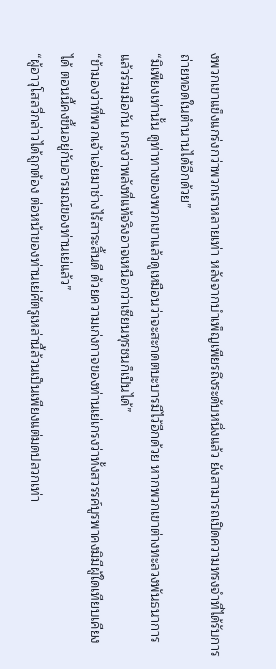งพวกเขาแข็งแกร่งกว่าพวกเราหลายเท่า หลังจากบำเพ็ญเพียรถึงระดับหนึ่งแล้ว ยังสามารถเปิดความทรงจำที่ได้รับการถ่ายทอดในตำนานได้อีกด้วย”
“มิเพียงเท่านั้น ดูท่าทางของพวกเขาแล้วดูเหมือนว่าจะสะกดตบะบารมีไว้อีกด้วย หากพวกเขาต่างทะลวงพันธนาการแล้วร่วมมือกัน เกรงว่าพลังที่แท้จริงอาจเหนือกว่าเซียนทุรชนก็เป็นได้”
“ข้ามองว่าที่พวกเจ้าเอ่ยมาช่างไร้สาระสิ้นดี ด้วยความเก่งกาจของท่านเย่เกรงว่าทั้งสวรรค์บูรพาคงมิมีผู้ใดเทียบเคียงได้ ตอนนี้คงขึ้นอยู่กับอารมณ์ของท่านเย่แล้ว”
“ผู้อาวุโสลวี่กล่าวได้ถูกต้อง ต่อหน้าของท่านเย่ศัตรูเหล่านี้ล้วนเป็นเพียงแต่มดปลวกเท่า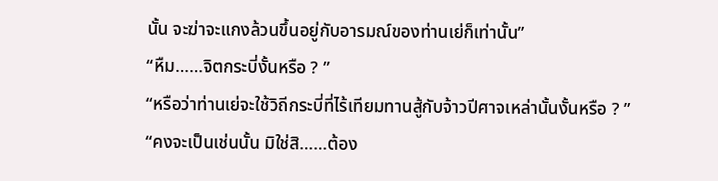นั้น จะฆ่าจะแกงล้วนขึ้นอยู่กับอารมณ์ของท่านเย่ก็เท่านั้น”
“หืม……จิตกระบี่งั้นหรือ ? ”
“หรือว่าท่านเย่จะใช้วิถีกระบี่ที่ไร้เทียมทานสู้กับจ้าวปีศาจเหล่านั้นงั้นหรือ ? ”
“คงจะเป็นเช่นนั้น มิใช่สิ……ต้อง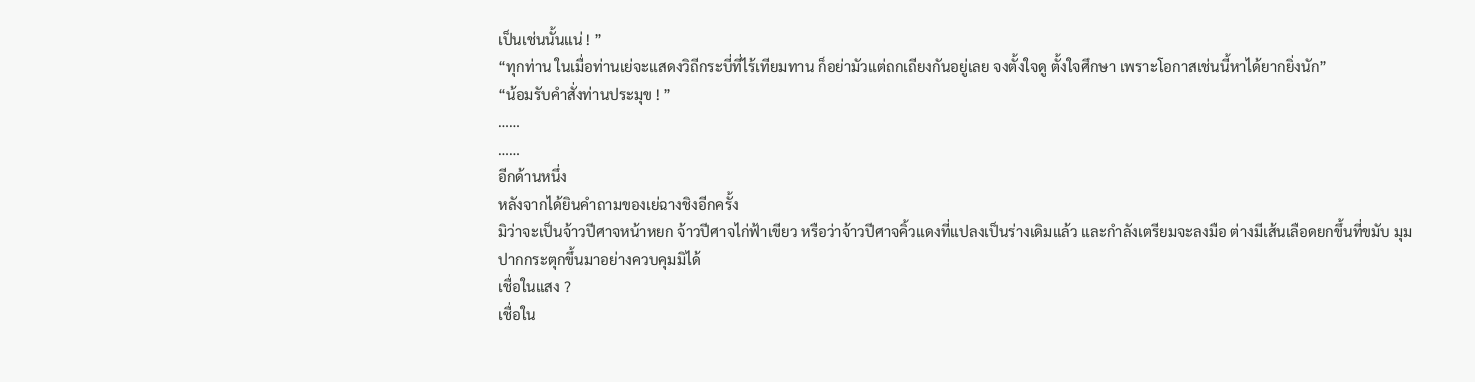เป็นเช่นนั้นแน่ ! ”
“ทุกท่าน ในเมื่อท่านเย่จะแสดงวิถีกระบี่ที่ไร้เทียมทาน ก็อย่ามัวแต่ถกเถียงกันอยู่เลย จงตั้งใจดู ตั้งใจศึกษา เพราะโอกาสเช่นนี้หาได้ยากยิ่งนัก”
“น้อมรับคำสั่งท่านประมุข ! ”
……
……
อีกด้านหนึ่ง
หลังจากได้ยินคำถามของเย่ฉางชิงอีกครั้ง
มิว่าจะเป็นจ้าวปีศาจหน้าหยก จ้าวปีศาจไก่ฟ้าเขียว หรือว่าจ้าวปีศาจคิ้วแดงที่แปลงเป็นร่างเดิมแล้ว และกำลังเตรียมจะลงมือ ต่างมีเส้นเลือดยกขึ้นที่ขมับ มุมปากกระตุกขึ้นมาอย่างควบคุมมิได้
เชื่อในแสง ?
เชื่อใน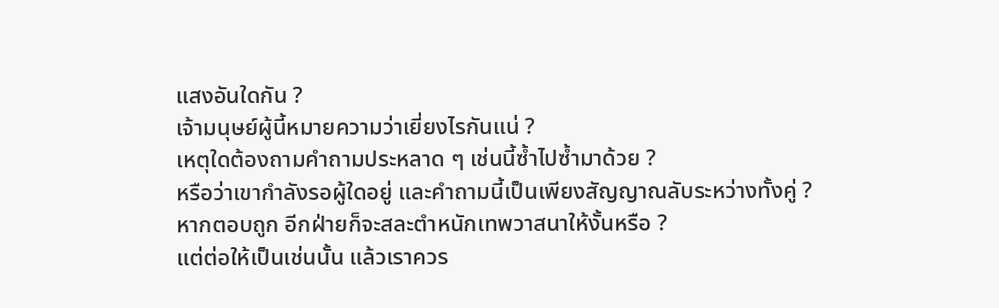แสงอันใดกัน ?
เจ้ามนุษย์ผู้นี้หมายความว่าเยี่ยงไรกันแน่ ?
เหตุใดต้องถามคำถามประหลาด ๆ เช่นนี้ซ้ำไปซ้ำมาด้วย ?
หรือว่าเขากำลังรอผู้ใดอยู่ และคำถามนี้เป็นเพียงสัญญาณลับระหว่างทั้งคู่ ?
หากตอบถูก อีกฝ่ายก็จะสละตำหนักเทพวาสนาให้งั้นหรือ ?
แต่ต่อให้เป็นเช่นนั้น แล้วเราควร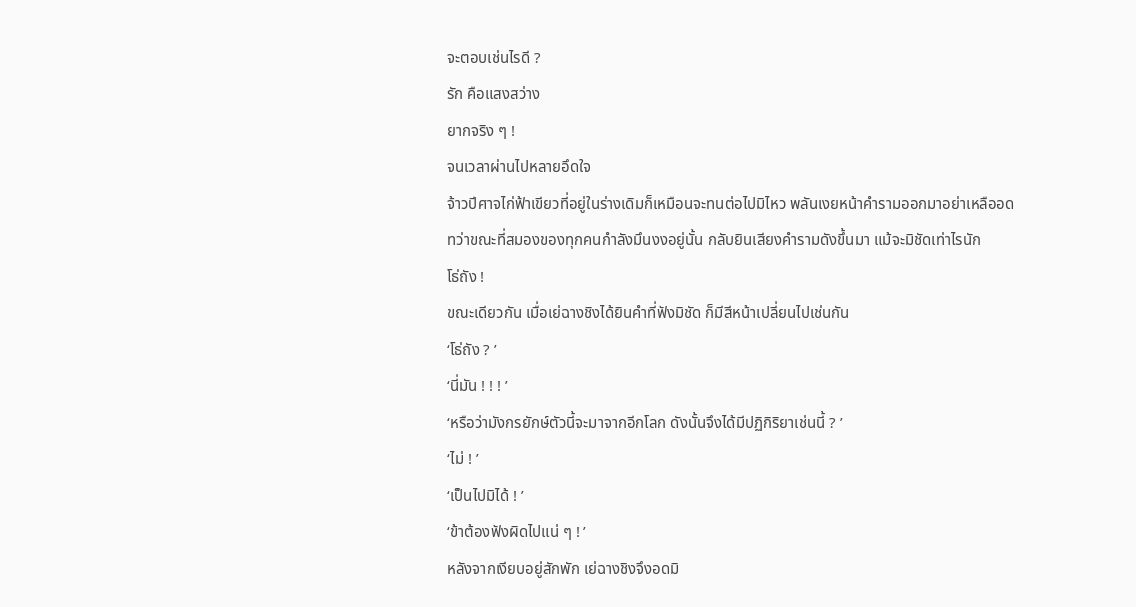จะตอบเช่นไรดี ?
รัก คือแสงสว่าง
ยากจริง ๆ !
จนเวลาผ่านไปหลายอึดใจ
จ้าวปีศาจไก่ฟ้าเขียวที่อยู่ในร่างเดิมก็เหมือนจะทนต่อไปมิไหว พลันเงยหน้าคำรามออกมาอย่าเหลืออด
ทว่าขณะที่สมองของทุกคนกำลังมึนงงอยู่นั้น กลับยินเสียงคำรามดังขึ้นมา แม้จะมิชัดเท่าไรนัก
โธ่ถัง !
ขณะเดียวกัน เมื่อเย่ฉางชิงได้ยินคำที่ฟังมิชัด ก็มีสีหน้าเปลี่ยนไปเช่นกัน
‘โธ่ถัง ? ’
‘นี่มัน ! ! ! ’
‘หรือว่ามังกรยักษ์ตัวนี้จะมาจากอีกโลก ดังนั้นจึงได้มีปฏิกิริยาเช่นนี้ ? ’
‘ไม่ ! ’
‘เป็นไปมิได้ ! ’
‘ข้าต้องฟังผิดไปแน่ ๆ ! ’
หลังจากเงียบอยู่สักพัก เย่ฉางชิงจึงอดมิ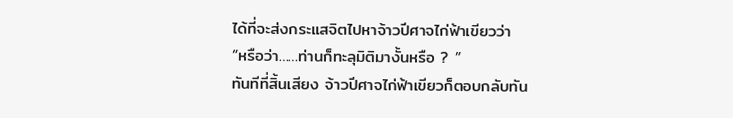ได้ที่จะส่งกระแสจิตไปหาจ้าวปีศาจไก่ฟ้าเขียวว่า
“หรือว่า……ท่านก็ทะลุมิติมางั้นหรือ ? ”
ทันทีที่สิ้นเสียง จ้าวปีศาจไก่ฟ้าเขียวก็ตอบกลับทัน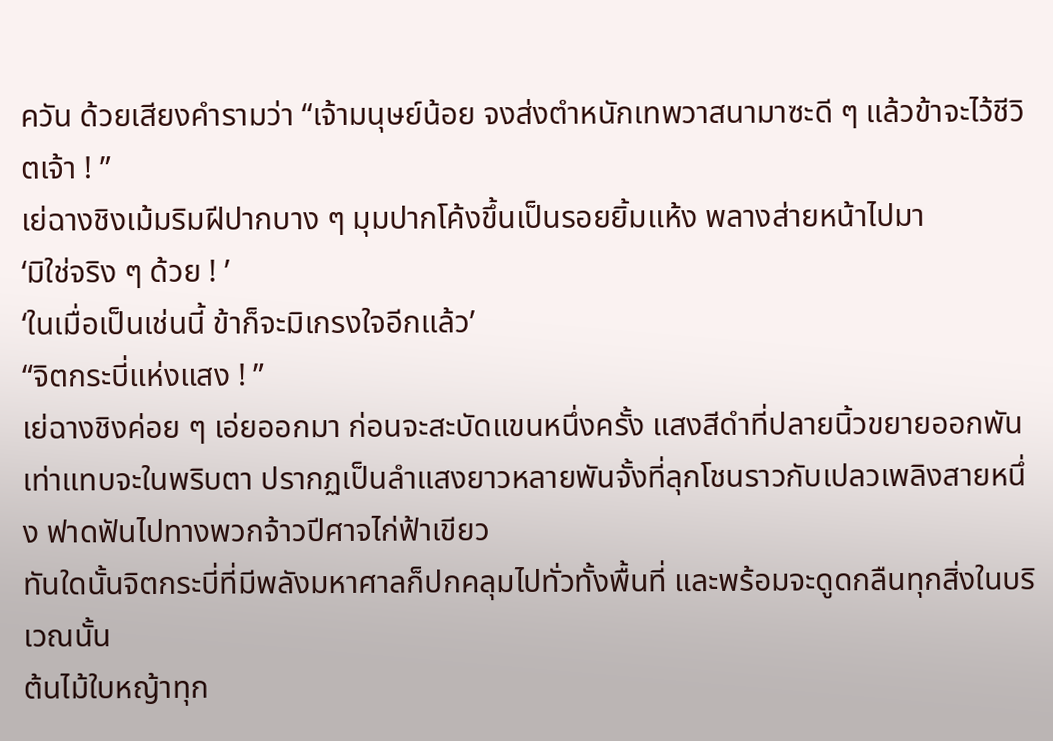ควัน ด้วยเสียงคำรามว่า “เจ้ามนุษย์น้อย จงส่งตำหนักเทพวาสนามาซะดี ๆ แล้วข้าจะไว้ชีวิตเจ้า ! ”
เย่ฉางชิงเม้มริมฝีปากบาง ๆ มุมปากโค้งขึ้นเป็นรอยยิ้มแห้ง พลางส่ายหน้าไปมา
‘มิใช่จริง ๆ ด้วย ! ’
‘ในเมื่อเป็นเช่นนี้ ข้าก็จะมิเกรงใจอีกแล้ว’
“จิตกระบี่แห่งแสง ! ”
เย่ฉางชิงค่อย ๆ เอ่ยออกมา ก่อนจะสะบัดแขนหนึ่งครั้ง แสงสีดำที่ปลายนิ้วขยายออกพันเท่าแทบจะในพริบตา ปรากฏเป็นลำแสงยาวหลายพันจั้งที่ลุกโชนราวกับเปลวเพลิงสายหนึ่ง ฟาดฟันไปทางพวกจ้าวปีศาจไก่ฟ้าเขียว
ทันใดนั้นจิตกระบี่ที่มีพลังมหาศาลก็ปกคลุมไปทั่วทั้งพื้นที่ และพร้อมจะดูดกลืนทุกสิ่งในบริเวณนั้น
ต้นไม้ใบหญ้าทุก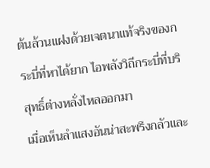ต้นล้วนแฝงด้วยเจตนาแท้จริงของกระบี่ที่หาได้ยาก ไอพลังวิถีกระบี่ที่บริสุทธิ์ต่างหลั่งไหลออกมา
เมื่อเห็นลำแสงอันน่าสะพรึงกลัวและ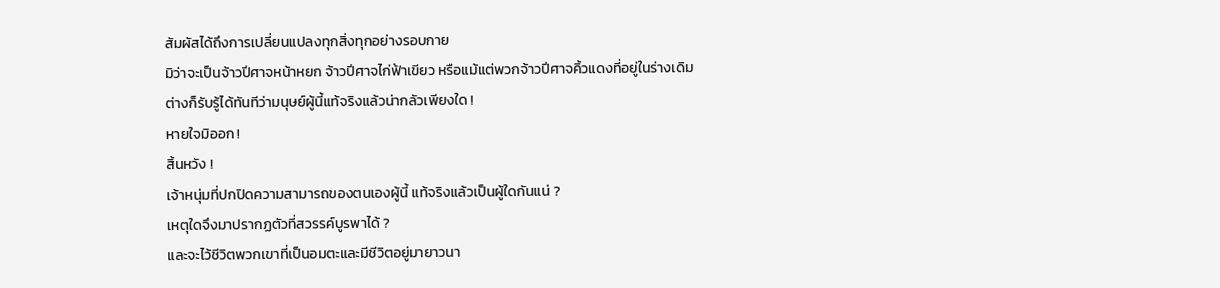สัมผัสได้ถึงการเปลี่ยนแปลงทุกสิ่งทุกอย่างรอบกาย
มิว่าจะเป็นจ้าวปีศาจหน้าหยก จ้าวปีศาจไก่ฟ้าเขียว หรือแม้แต่พวกจ้าวปีศาจคิ้วแดงที่อยู่ในร่างเดิม ต่างก็รับรู้ได้ทันทีว่ามนุษย์ผู้นี้แท้จริงแล้วน่ากลัวเพียงใด !
หายใจมิออก !
สิ้นหวัง !
เจ้าหนุ่มที่ปกปิดความสามารถของตนเองผู้นี้ แท้จริงแล้วเป็นผู้ใดกันแน่ ?
เหตุใดจึงมาปรากฏตัวที่สวรรค์บูรพาได้ ?
และจะไว้ชีวิตพวกเขาที่เป็นอมตะและมีชีวิตอยู่มายาวนา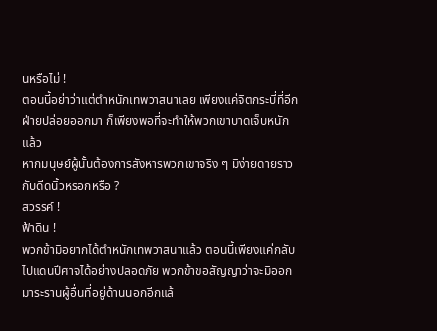นหรือไม่ !
ตอนนี้อย่าว่าแต่ตำหนักเทพวาสนาเลย เพียงแค่จิตกระบี่ที่อีกฝ่ายปล่อยออกมา ก็เพียงพอที่จะทำให้พวกเขาบาดเจ็บหนักแล้ว
หากมนุษย์ผู้นั้นต้องการสังหารพวกเขาจริง ๆ มิง่ายดายราวกับดีดนิ้วหรอกหรือ ?
สวรรค์ !
ฟ้าดิน !
พวกข้ามิอยากได้ตำหนักเทพวาสนาแล้ว ตอนนี้เพียงแค่กลับไปแดนปีศาจได้อย่างปลอดภัย พวกข้าขอสัญญาว่าจะมิออกมาระรานผู้อื่นที่อยู่ด้านนอกอีกแล้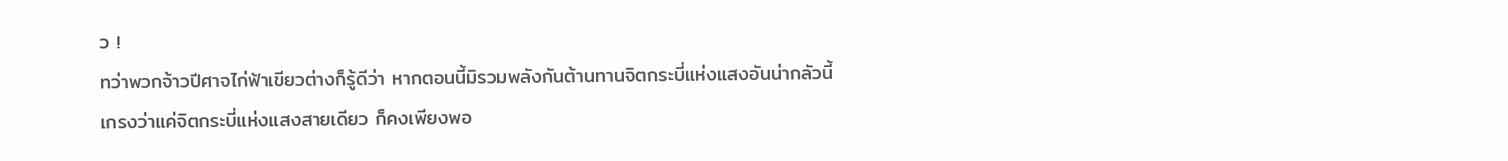ว !
ทว่าพวกจ้าวปีศาจไก่ฟ้าเขียวต่างก็รู้ดีว่า หากตอนนี้มิรวมพลังกันต้านทานจิตกระบี่แห่งแสงอันน่ากลัวนี้ เกรงว่าแค่จิตกระบี่แห่งแสงสายเดียว ก็คงเพียงพอ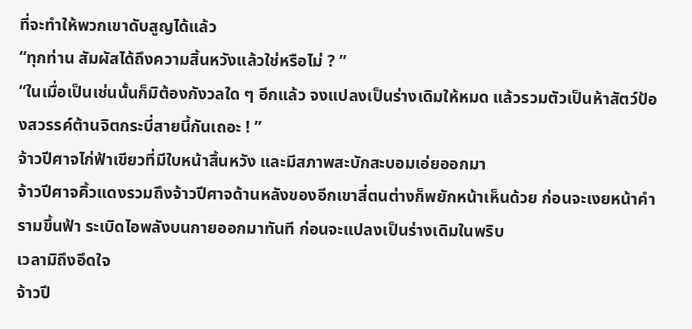ที่จะทำให้พวกเขาดับสูญได้แล้ว
“ทุกท่าน สัมผัสได้ถึงความสิ้นหวังแล้วใช่หรือไม่ ? ”
“ในเมื่อเป็นเช่นนั้นก็มิต้องกังวลใด ๆ อีกแล้ว จงแปลงเป็นร่างเดิมให้หมด แล้วรวมตัวเป็นห้าสัตว์ป้องสวรรค์ต้านจิตกระบี่สายนี้กันเถอะ ! ”
จ้าวปีศาจไก่ฟ้าเขียวที่มีใบหน้าสิ้นหวัง และมีสภาพสะบักสะบอมเอ่ยออกมา
จ้าวปีศาจคิ้วแดงรวมถึงจ้าวปีศาจด้านหลังของอีกเขาสี่ตนต่างก็พยักหน้าเห็นด้วย ก่อนจะเงยหน้าคำรามขึ้นฟ้า ระเบิดไอพลังบนกายออกมาทันที ก่อนจะแปลงเป็นร่างเดิมในพริบ
เวลามิถึงอึดใจ
จ้าวปี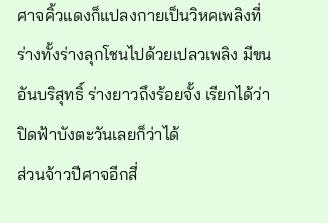ศาจคิ้วแดงก็แปลงกายเป็นวิหคเพลิงที่ร่างทั้งร่างลุกโชนไปด้วยเปลวเพลิง มีขนอันบริสุทธิ์ ร่างยาวถึงร้อยจั้ง เรียกได้ว่าปิดฟ้าบังตะวันเลยก็ว่าได้
ส่วนจ้าวปีศาจอีกสี่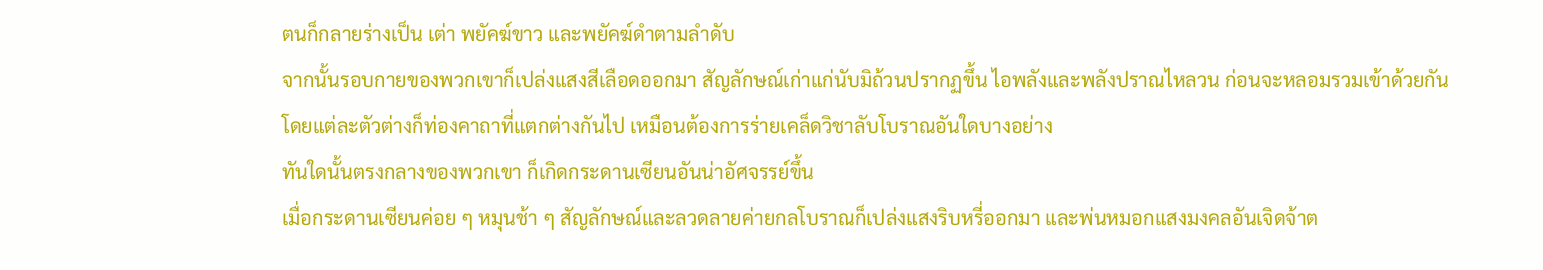ตนก็กลายร่างเป็น เต่า พยัคฆ์ขาว และพยัคฆ์ดำตามลำดับ
จากนั้นรอบกายของพวกเขาก็เปล่งแสงสีเลือดออกมา สัญลักษณ์เก่าแก่นับมิถ้วนปรากฏขึ้น ไอพลังและพลังปราณไหลวน ก่อนจะหลอมรวมเข้าด้วยกัน
โดยแต่ละตัวต่างก็ท่องคาถาที่แตกต่างกันไป เหมือนต้องการร่ายเคล็ดวิชาลับโบราณอันใดบางอย่าง
ทันใดนั้นตรงกลางของพวกเขา ก็เกิดกระดานเซียนอันน่าอัศจรรย์ขึ้น
เมื่อกระดานเซียนค่อย ๆ หมุนช้า ๆ สัญลักษณ์และลวดลายค่ายกลโบราณก็เปล่งแสงริบหรี่ออกมา และพ่นหมอกแสงมงคลอันเจิดจ้าต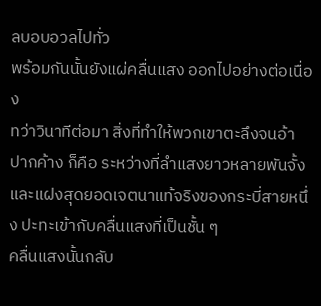ลบอบอวลไปทั่ว
พร้อมกันนั้นยังแผ่คลื่นแสง ออกไปอย่างต่อเนื่อง
ทว่าวินาทีต่อมา สิ่งที่ทำให้พวกเขาตะลึงจนอ้าปากค้าง ก็คือ ระหว่างที่ลำแสงยาวหลายพันจั้งและแฝงสุดยอดเจตนาแท้จริงของกระบี่สายหนึ่ง ปะทะเข้ากับคลื่นแสงที่เป็นชั้น ๆ
คลื่นแสงนั้นกลับ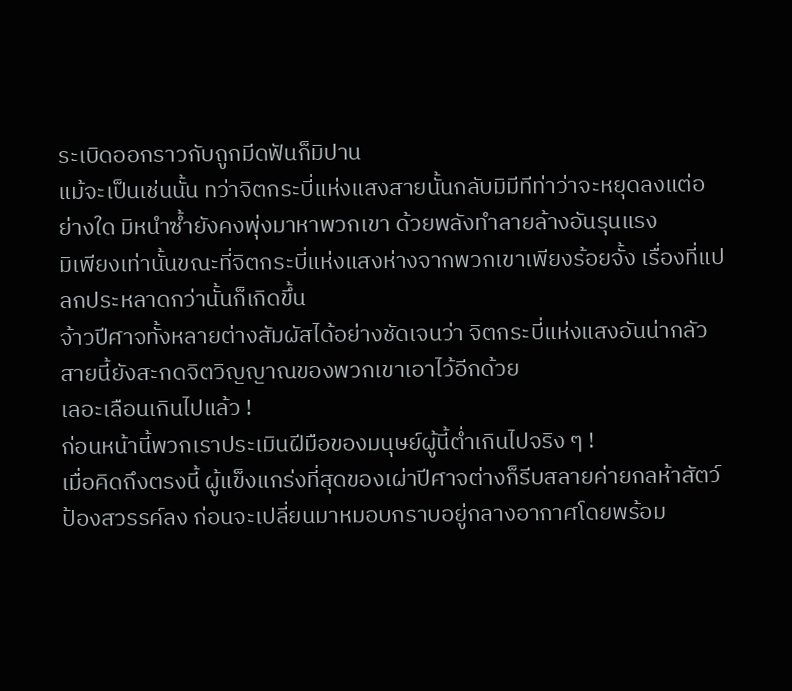ระเบิดออกราวกับถูกมีดฟันก็มิปาน
แม้จะเป็นเช่นนั้น ทว่าจิตกระบี่แห่งแสงสายนั้นกลับมิมีทีท่าว่าจะหยุดลงแต่อย่างใด มิหนำซ้ำยังคงพุ่งมาหาพวกเขา ด้วยพลังทำลายล้างอันรุนแรง
มิเพียงเท่านั้นขณะที่จิตกระบี่แห่งแสงห่างจากพวกเขาเพียงร้อยจั้ง เรื่องที่แปลกประหลาดกว่านั้นก็เกิดขึ้น
จ้าวปีศาจทั้งหลายต่างสัมผัสได้อย่างชัดเจนว่า จิตกระบี่แห่งแสงอันน่ากลัวสายนี้ยังสะกดจิตวิญญาณของพวกเขาเอาไว้อีกด้วย
เลอะเลือนเกินไปแล้ว !
ก่อนหน้านี้พวกเราประเมินฝีมือของมนุษย์ผู้นี้ต่ำเกินไปจริง ๆ !
เมื่อคิดถึงตรงนี้ ผู้แข็งแกร่งที่สุดของเผ่าปีศาจต่างก็รีบสลายค่ายกลห้าสัตว์ป้องสวรรค์ลง ก่อนจะเปลี่ยนมาหมอบกราบอยู่กลางอากาศโดยพร้อม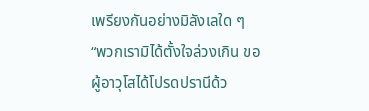เพรียงกันอย่างมิลังเลใด ๆ
“พวกเรามิได้ตั้งใจล่วงเกิน ขอผู้อาวุโสได้โปรดปรานีด้ว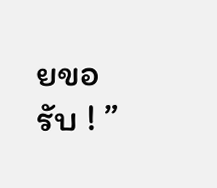ยขอรับ ! ”